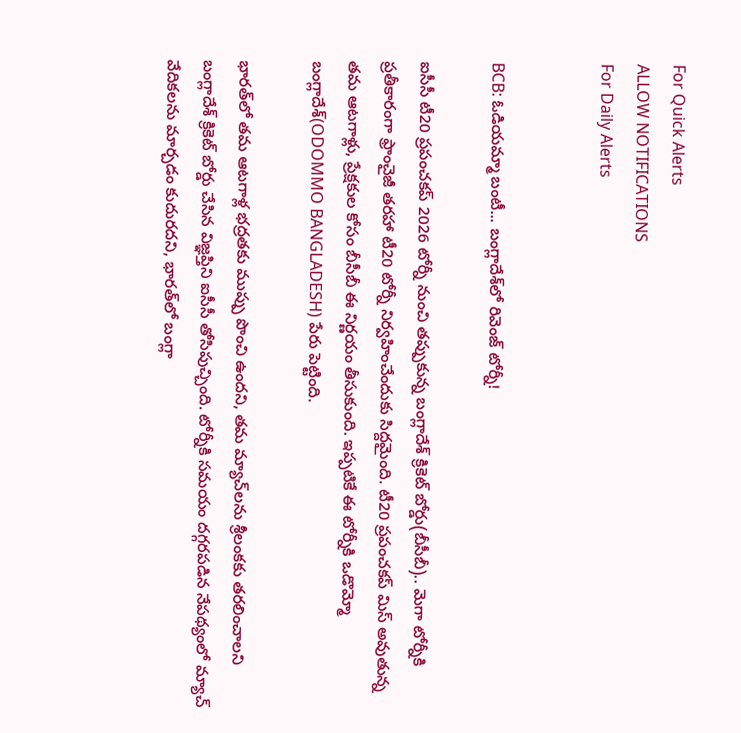For Quick Alerts
ALLOW NOTIFICATIONS
For Daily Alerts


BCB: ఓడియమ్మా బంటీ... బంగ్లాదేశ్‌లో రివెంజ్ టోర్నీ!

ఐసీసీ టీ20 ప్రపంచకప్ 2026 టోర్నీ నుంచి తప్పుకున్న బంగ్లాదేశ్ క్రికెట్ బోర్డు(బీసీబీ).. మెగా టోర్నీకి ప్రతీకారంగా ఫ్రాంచైజీ తరహా టీ20 టోర్నీ నిర్వహించేందుకు సిద్దమైంది. టీ20 ప్రపంచకప్‌ మిస్ అవుతున్న తమ ఆటగాళ్లు, ప్రేక్షకుల కోసం బీసీబీ ఈ నిర్ణయం తీసుకుంది. ఇప్పటికే ఈ టోర్నీకి ఒడొమ్మో బంగ్లాదేశ్(ODOMMO BANGLADESH) పేరు పెట్టింది.

భారత్‌లో తమ ఆటగాళ్ల భద్రతకు ముప్పు పొంచి ఉందని, తమ మ్యాచ్‌లను శ్రీలంకకు తరలించాలని బంగ్లాదేశ్ క్రికెట్ బోర్డు చేసిన విజ్ఞప్తిని ఐసీసీ తోసిపుచ్చింది. టోర్నీకి సమయం దగ్గరపడిన నేపథ్యంలో మ్యాచ్ వేదికలను మార్చడం కుదురదని, భారత్‌లో బంగ్లా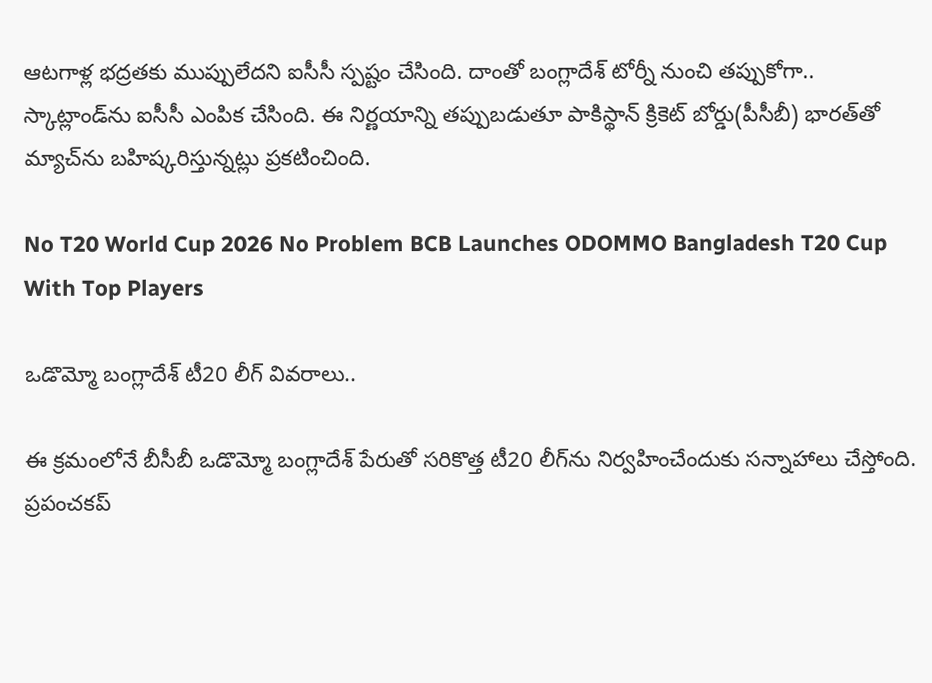ఆటగాళ్ల భద్రతకు ముప్పులేదని ఐసీసీ స్పష్టం చేసింది. దాంతో బంగ్లాదేశ్ టోర్నీ నుంచి తప్పుకోగా.. స్కాట్లాండ్‌ను ఐసీసీ ఎంపిక చేసింది. ఈ నిర్ణయాన్ని తప్పుబడుతూ పాకిస్థాన్ క్రికెట్ బోర్డు(పీసీబీ) భారత్‌తో మ్యాచ్‌ను బహిష్కరిస్తున్నట్లు ప్రకటించింది.

No T20 World Cup 2026 No Problem BCB Launches ODOMMO Bangladesh T20 Cup With Top Players

ఒడొమ్మో బంగ్లాదేశ్ టీ20 లీగ్ వివరాలు..

ఈ క్రమంలోనే బీసీబీ ఒడొమ్మో బంగ్లాదేశ్ పేరుతో సరికొత్త టీ20 లీగ్‌ను నిర్వహించేందుకు సన్నాహాలు చేస్తోంది. ప్రపంచకప్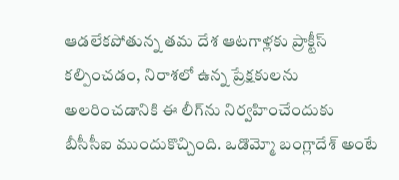ఆడలేకపోతున్న తమ దేశ ఆటగాళ్లకు ప్రాక్టీస్ కల్పించడం, నిరాశలో ఉన్న ప్రేక్షకులను అలరించడానికి ఈ లీగ్‌ను నిర్వహించేందుకు బీసీసీఐ ముందుకొచ్చింది. ఒడొమ్మో బంగ్లాదేశ్ అంటే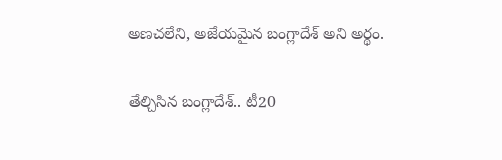అణచలేని, అజేయమైన బంగ్లాదేశ్ అని అర్థం.

తేల్చిసిన బంగ్లాదేశ్.. టీ20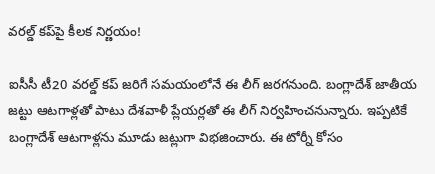వరల్డ్ కప్‌పై కీలక నిర్ణయం!

ఐసీసీ టీ20 వరల్డ్ కప్ జరిగే సమయంలోనే ఈ లీగ్ జరగనుంది. బంగ్లాదేశ్ జాతీయ జట్టు ఆటగాళ్లతో పాటు దేశవాళీ ప్లేయర్లతో ఈ లీగ్ నిర్వహించనున్నారు. ఇప్పటికే బంగ్లాదేశ్ ఆటగాళ్లను మూడు జట్లుగా విభజించారు. ఈ టోర్నీ కోసం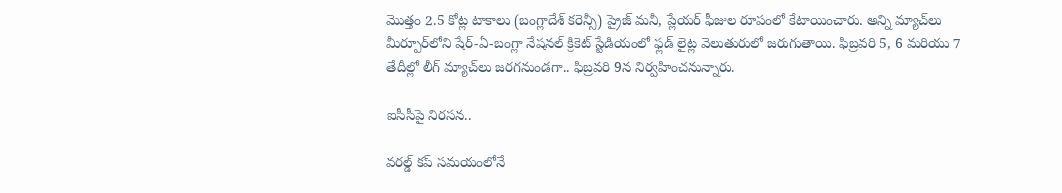మొత్తం 2.5 కోట్ల టాకాలు (బంగ్లాదేశ్ కరెన్సీ) ప్రైజ్ మనీ, ప్లేయర్ ఫీజుల రూపంలో కేటాయించారు. అన్ని మ్యాచ్‌లు మీర్పూర్‌లోని షేర్-ఏ-బంగ్లా నేషనల్ క్రికెట్ స్టేడియంలో ఫ్లడ్ లైట్ల వెలుతురులో జరుగుతాయి. ఫిబ్రవరి 5, 6 మరియు 7 తేదీల్లో లీగ్ మ్యాచ్‌లు జరగనుండగా.. ఫిబ్రవరి 9న నిర్వహించనున్నారు.

ఐసీసీపై నిరసన..

వరల్డ్ కప్ సమయంలోనే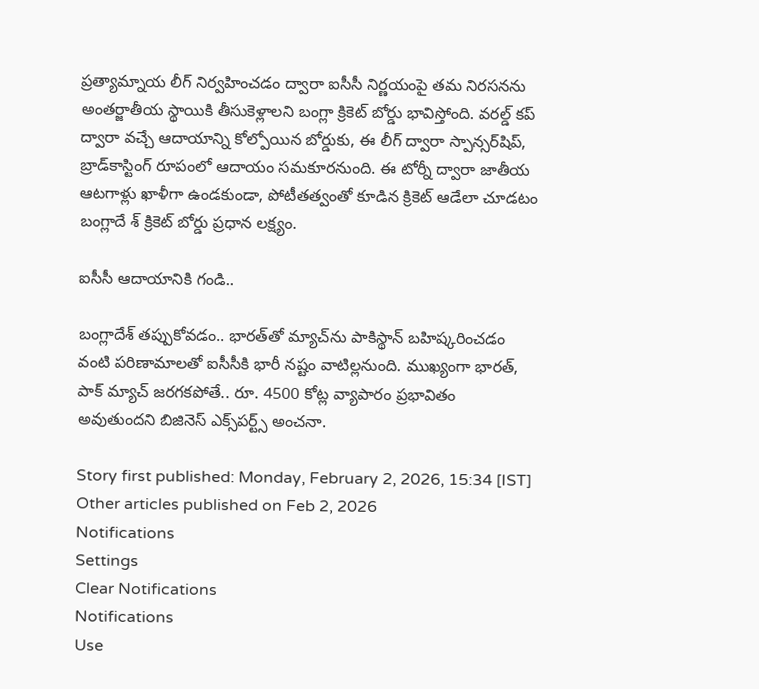ప్రత్యామ్నాయ లీగ్ నిర్వహించడం ద్వారా ఐసీసీ నిర్ణయంపై తమ నిరసనను అంతర్జాతీయ స్థాయికి తీసుకెళ్లాలని బంగ్లా క్రికెట్ బోర్డు భావిస్తోంది. వరల్డ్ కప్ ద్వారా వచ్చే ఆదాయాన్ని కోల్పోయిన బోర్డుకు, ఈ లీగ్ ద్వారా స్పాన్సర్‌షిప్, బ్రాడ్‌కాస్టింగ్ రూపంలో ఆదాయం సమకూరనుంది. ఈ టోర్నీ ద్వారా జాతీయ ఆటగాళ్లు ఖాళీగా ఉండకుండా, పోటీతత్వంతో కూడిన క్రికెట్ ఆడేలా చూడటం బంగ్లాదే శ్ క్రికెట్ బోర్డు ప్రధాన లక్ష్యం.

ఐసీసీ ఆదాయానికి గండి..

బంగ్లాదేశ్ తప్పుకోవడం.. భారత్‌తో మ్యాచ్‌ను పాకిస్థాన్ బహిష్కరించడం వంటి పరిణామాలతో ఐసీసీకి భారీ నష్టం వాటిల్లనుంది. ముఖ్యంగా భారత్, పాక్ మ్యాచ్ జరగకపోతే.. రూ. 4500 కోట్ల వ్యాపారం ప్రభావితం అవుతుందని బిజినెస్ ఎక్స్‌పర్ట్స్ అంచనా.

Story first published: Monday, February 2, 2026, 15:34 [IST]
Other articles published on Feb 2, 2026
Notifications
Settings
Clear Notifications
Notifications
Use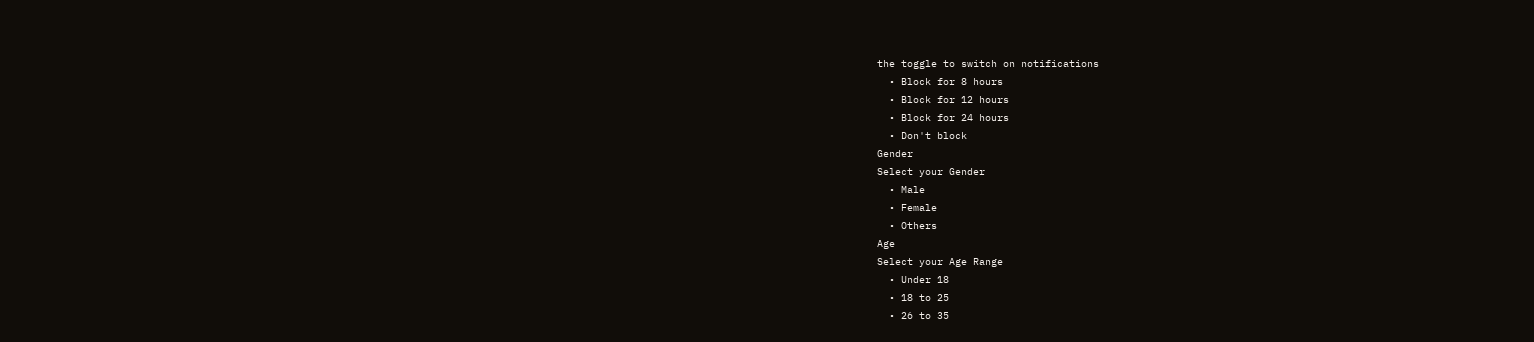the toggle to switch on notifications
  • Block for 8 hours
  • Block for 12 hours
  • Block for 24 hours
  • Don't block
Gender
Select your Gender
  • Male
  • Female
  • Others
Age
Select your Age Range
  • Under 18
  • 18 to 25
  • 26 to 35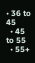• 36 to 45
  • 45 to 55
  • 55+